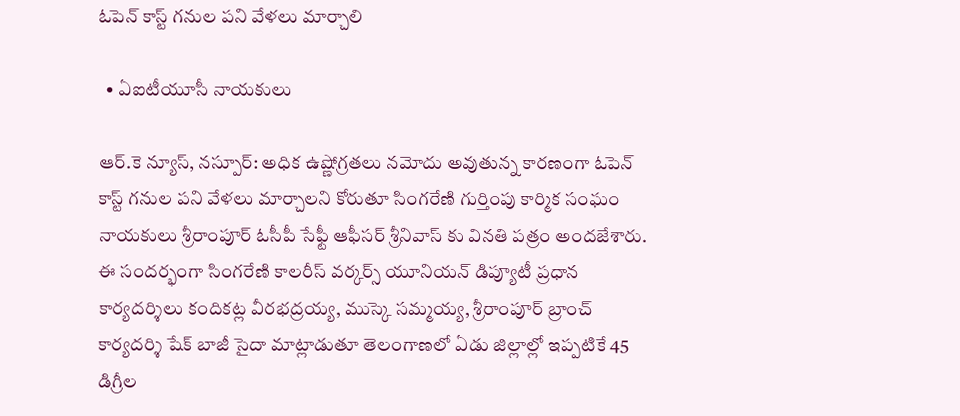ఓపెన్ కాస్ట్ గనుల పని వేళలు మార్చాలి

  • ఏఐటీయూసీ నాయకులు

ఆర్.కె న్యూస్, నస్పూర్: అధిక ఉష్ణోగ్రతలు నమోదు అవుతున్న కారణంగా ఓపెన్ కాస్ట్ గనుల పని వేళలు మార్చాలని కోరుతూ సింగరేణి గుర్తింపు కార్మిక సంఘం నాయకులు శ్రీరాంపూర్ ఓసీపీ సేఫ్టీ ఆఫీసర్ శ్రీనివాస్ కు వినతి పత్రం అందజేశారు. ఈ సందర్భంగా సింగరేణి కాలరీస్ వర్కర్స్ యూనియన్ డిప్యూటీ ప్రధాన కార్యదర్శిలు కందికట్ల వీరభద్రయ్య, ముస్కె సమ్మయ్య, శ్రీరాంపూర్ బ్రాంచ్ కార్యదర్శి షేక్ బాజీ సైదా మాట్లాడుతూ తెలంగాణలో ఏడు జిల్లాల్లో ఇప్పటికే 45 డిగ్రీల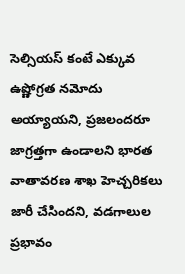సెల్సియస్ కంటే ఎక్కువ ఉష్ణోగ్రత నమోదు అయ్యాయని, ప్రజలందరూ జాగ్రత్తగా ఉండాలని భారత వాతావరణ శాఖ హెచ్చరికలు జారీ చేసిందని, వడగాలుల ప్రభావం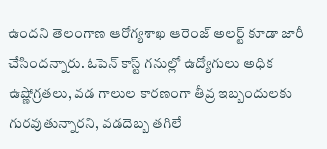ఉందని తెలంగాణ ఆరోగ్యశాఖ ఆరెంజ్ అలర్ట్ కూడా జారీ చేసిందన్నారు. ఓపెన్ కాస్ట్ గనుల్లో ఉద్యోగులు అధిక ఉష్ణోగ్రతలు, వడ గాలుల కారణంగా తీవ్ర ఇబ్బందులకు గురవుతున్నారని, వడదెబ్బ తగిలే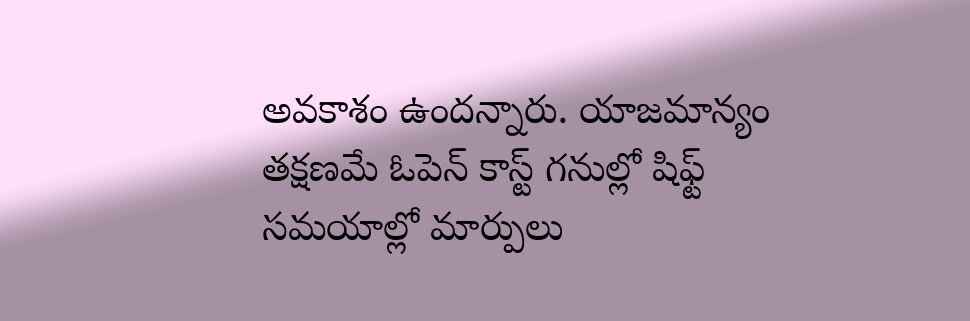అవకాశం ఉందన్నారు. యాజమాన్యం తక్షణమే ఓపెన్ కాస్ట్ గనుల్లో షిఫ్ట్ సమయాల్లో మార్పులు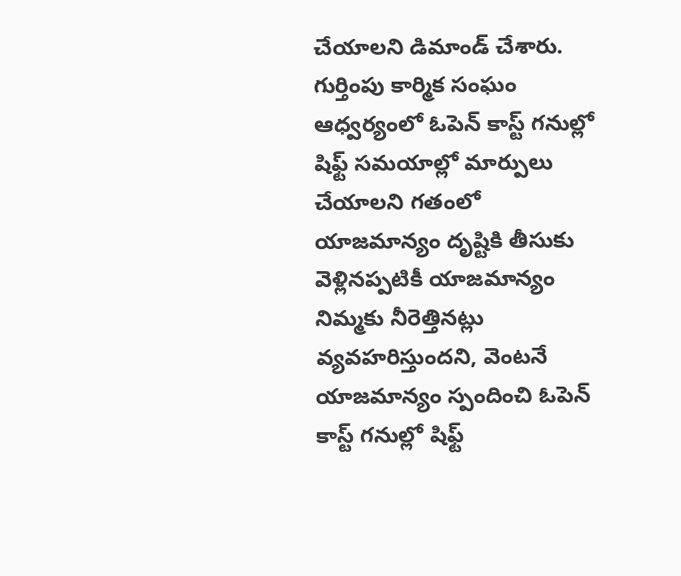చేయాలని డిమాండ్ చేశారు. గుర్తింపు కార్మిక సంఘం ఆధ్వర్యంలో ఓపెన్ కాస్ట్ గనుల్లో షిఫ్ట్ సమయాల్లో మార్పులు చేయాలని గతంలో యాజమాన్యం దృష్టికి తీసుకు వెళ్లినప్పటికీ యాజమాన్యం నిమ్మకు నీరెత్తినట్లు  వ్యవహరిస్తుందని, వెంటనే యాజమాన్యం స్పందించి ఓపెన్ కాస్ట్ గనుల్లో షిఫ్ట్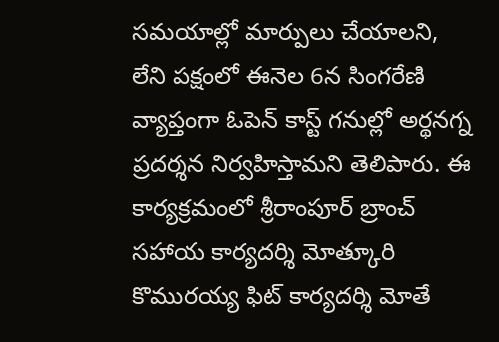సమయాల్లో మార్పులు చేయాలని,  లేని పక్షంలో ఈనెల 6న సింగరేణి వ్యాప్తంగా ఓపెన్ కాస్ట్ గనుల్లో అర్థనగ్న ప్రదర్శన నిర్వహిస్తామని తెలిపారు. ఈ కార్యక్రమంలో శ్రీరాంపూర్ బ్రాంచ్ సహాయ కార్యదర్శి మోత్కూరి కొమురయ్య ఫిట్ కార్యదర్శి మోతే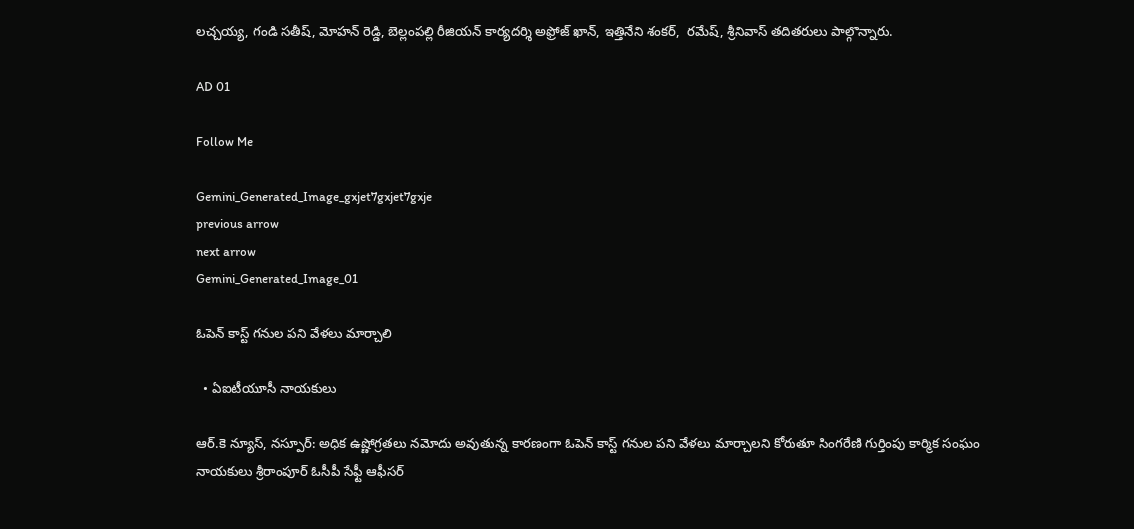లచ్చయ్య, గండి సతీష్, మోహన్ రెడ్డి, బెల్లంపల్లి రీజియన్ కార్యదర్శి అఫ్రోజ్ ఖాన్, ఇత్తినేని శంకర్,  రమేష్, శ్రీనివాస్ తదితరులు పాల్గొన్నారు.

AD 01

Follow Me

Gemini_Generated_Image_gxjet7gxjet7gxje
previous arrow
next arrow
Gemini_Generated_Image_01

ఓపెన్ కాస్ట్ గనుల పని వేళలు మార్చాలి

  • ఏఐటీయూసీ నాయకులు

ఆర్.కె న్యూస్, నస్పూర్: అధిక ఉష్ణోగ్రతలు నమోదు అవుతున్న కారణంగా ఓపెన్ కాస్ట్ గనుల పని వేళలు మార్చాలని కోరుతూ సింగరేణి గుర్తింపు కార్మిక సంఘం నాయకులు శ్రీరాంపూర్ ఓసీపీ సేఫ్టీ ఆఫీసర్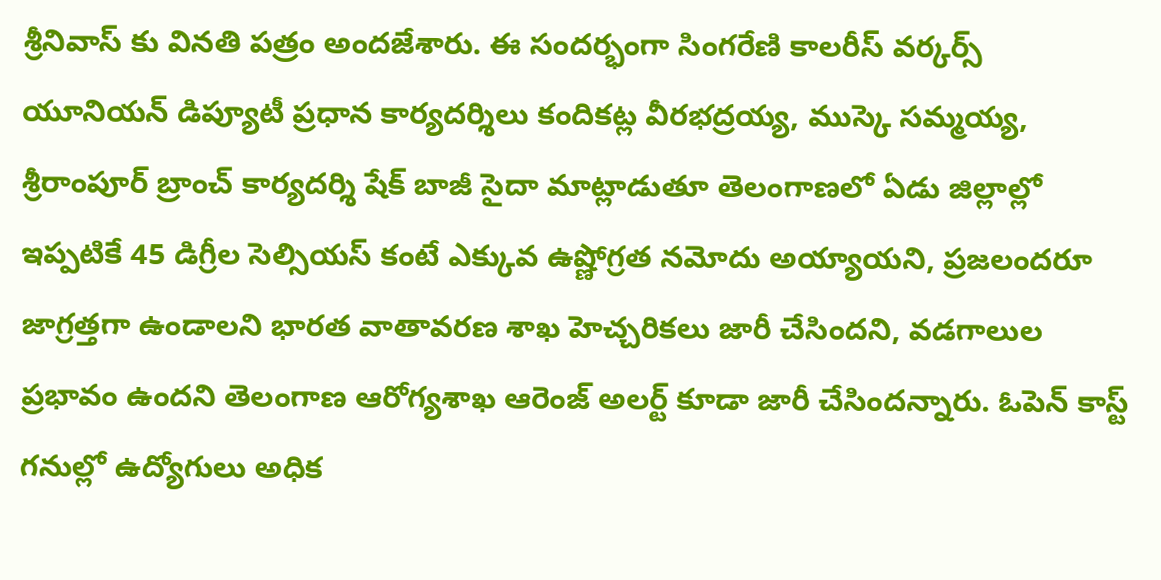శ్రీనివాస్ కు వినతి పత్రం అందజేశారు. ఈ సందర్భంగా సింగరేణి కాలరీస్ వర్కర్స్ యూనియన్ డిప్యూటీ ప్రధాన కార్యదర్శిలు కందికట్ల వీరభద్రయ్య, ముస్కె సమ్మయ్య, శ్రీరాంపూర్ బ్రాంచ్ కార్యదర్శి షేక్ బాజీ సైదా మాట్లాడుతూ తెలంగాణలో ఏడు జిల్లాల్లో ఇప్పటికే 45 డిగ్రీల సెల్సియస్ కంటే ఎక్కువ ఉష్ణోగ్రత నమోదు అయ్యాయని, ప్రజలందరూ జాగ్రత్తగా ఉండాలని భారత వాతావరణ శాఖ హెచ్చరికలు జారీ చేసిందని, వడగాలుల ప్రభావం ఉందని తెలంగాణ ఆరోగ్యశాఖ ఆరెంజ్ అలర్ట్ కూడా జారీ చేసిందన్నారు. ఓపెన్ కాస్ట్ గనుల్లో ఉద్యోగులు అధిక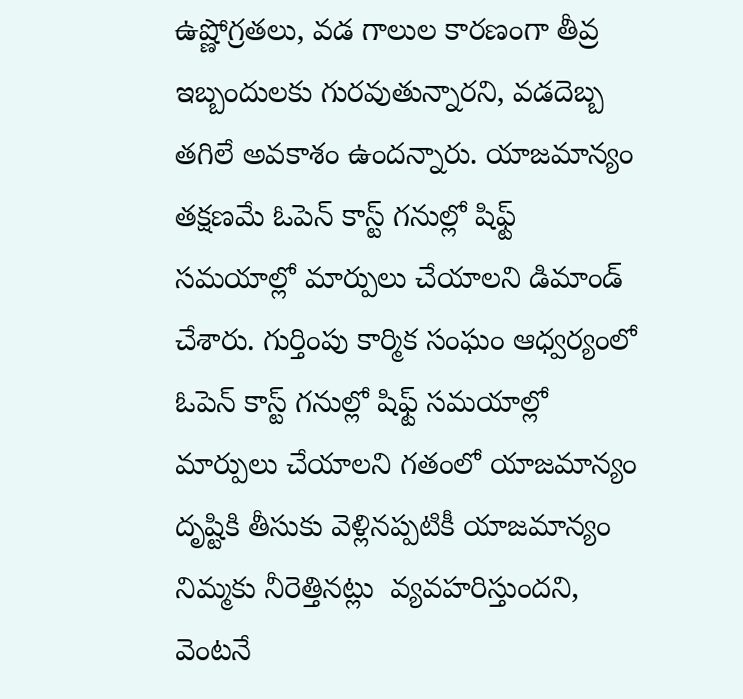ఉష్ణోగ్రతలు, వడ గాలుల కారణంగా తీవ్ర ఇబ్బందులకు గురవుతున్నారని, వడదెబ్బ తగిలే అవకాశం ఉందన్నారు. యాజమాన్యం తక్షణమే ఓపెన్ కాస్ట్ గనుల్లో షిఫ్ట్ సమయాల్లో మార్పులు చేయాలని డిమాండ్ చేశారు. గుర్తింపు కార్మిక సంఘం ఆధ్వర్యంలో ఓపెన్ కాస్ట్ గనుల్లో షిఫ్ట్ సమయాల్లో మార్పులు చేయాలని గతంలో యాజమాన్యం దృష్టికి తీసుకు వెళ్లినప్పటికీ యాజమాన్యం నిమ్మకు నీరెత్తినట్లు  వ్యవహరిస్తుందని, వెంటనే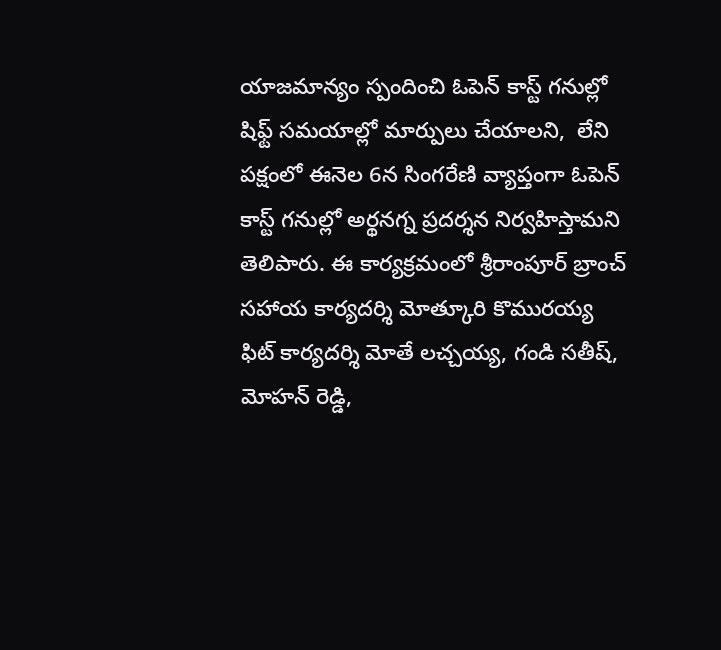యాజమాన్యం స్పందించి ఓపెన్ కాస్ట్ గనుల్లో షిఫ్ట్ సమయాల్లో మార్పులు చేయాలని,  లేని పక్షంలో ఈనెల 6న సింగరేణి వ్యాప్తంగా ఓపెన్ కాస్ట్ గనుల్లో అర్థనగ్న ప్రదర్శన నిర్వహిస్తామని తెలిపారు. ఈ కార్యక్రమంలో శ్రీరాంపూర్ బ్రాంచ్ సహాయ కార్యదర్శి మోత్కూరి కొమురయ్య ఫిట్ కార్యదర్శి మోతే లచ్చయ్య, గండి సతీష్, మోహన్ రెడ్డి,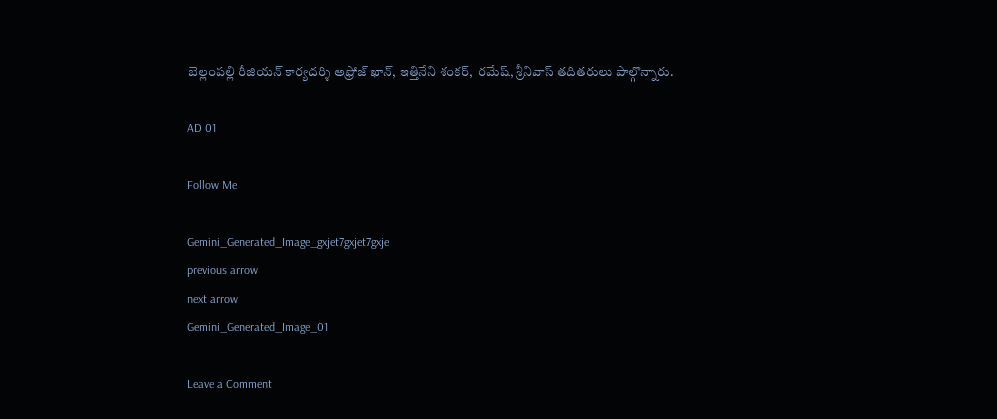బెల్లంపల్లి రీజియన్ కార్యదర్శి అఫ్రోజ్ ఖాన్, ఇత్తినేని శంకర్,  రమేష్, శ్రీనివాస్ తదితరులు పాల్గొన్నారు.

AD 01

Follow Me

Gemini_Generated_Image_gxjet7gxjet7gxje
previous arrow
next arrow
Gemini_Generated_Image_01

Leave a Comment